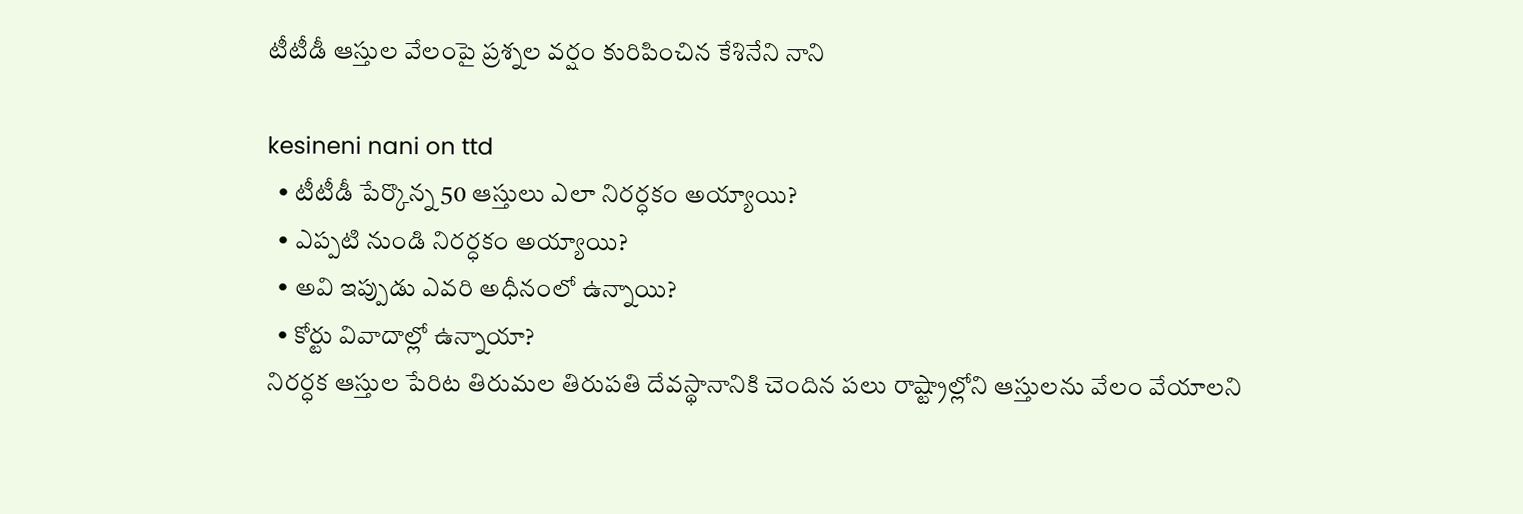టీటీడీ ఆస్తుల వేలంపై ప్రశ్నల వర్షం కురిపించిన కేశినేని నాని

kesineni nani on ttd
  • టీటీడీ పేర్కొన్న 50 ఆస్తులు ఎలా నిరర్ధకం అయ్యాయి?
  • ఎప్పటి నుండి నిరర్ధకం అయ్యాయి?
  • అవి ఇప్పుడు ఎవరి అధీనంలో ఉన్నాయి?
  • కోర్టు వివాదాల్లో ఉన్నాయా?
నిరర్ధక ఆస్తుల పేరిట తిరుమల తిరుపతి దేవస్థానానికి చెందిన పలు రాష్ట్రాల్లోని ఆస్తులను వేలం వేయాలని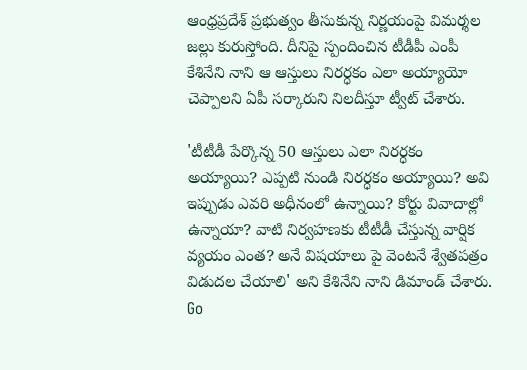ఆంధ్రప్రదేశ్ ప్రభుత్వం తీసుకున్న నిర్ణయంపై విమర్శల జల్లు కురుస్తోంది. దీనిపై స్పందించిన టీడీపీ ఎంపీ కేశినేని నాని ఆ ఆస్తులు నిరర్ధకం ఎలా అయ్యాయో చెప్పాలని ఏపీ సర్కారుని నిలదీస్తూ ట్వీట్ చేశారు.

'టీటీడీ పేర్కొన్న 50 ఆస్తులు ఎలా నిరర్ధకం అయ్యాయి? ఎప్పటి నుండి నిరర్ధకం అయ్యాయి? అవి ఇప్పుడు ఎవరి అధీనంలో ఉన్నాయి? కోర్టు వివాదాల్లో ఉన్నాయా? వాటి నిర్వహణకు టీటీడీ చేస్తున్న వార్షిక వ్యయం ఎంత? అనే విషయాలు పై వెంటనే శ్వేతపత్రం విడుదల చేయాలి' అని కేశినేని నాని డిమాండ్ చేశారు.
Go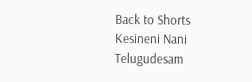Back to Shorts
Kesineni Nani
Telugudesam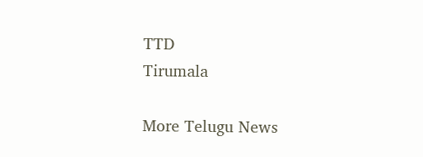TTD
Tirumala

More Telugu News